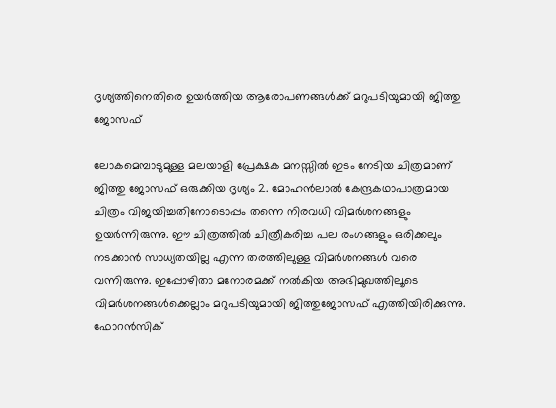ദൃശ്യത്തിനെതിരെ ഉയർത്തിയ ആരോപണങ്ങൾക്ക് മറുപടിയുമായി ജിത്തു ജോസഫ്

ലോകമെമ്പാടുമുള്ള മലയാളി പ്രേക്ഷക മനസ്സിൽ ഇടം നേടിയ ചിത്രമാണ് ജിത്തു ജോസഫ് ഒരുക്കിയ ദൃശ്യം 2. മോഹൻലാൽ കേന്ദ്രകഥാപാത്രമായ ചിത്രം വിജയിച്ചതിനോടൊപ്പം തന്നെ നിരവധി വിമർശനങ്ങളും ഉയർന്നിരുന്നു. ഈ ചിത്രത്തിൽ ചിത്രീകരിച്ച പല രംഗങ്ങളും ഒരിക്കലും നടക്കാൻ സാധ്യതയില്ല എന്ന തരത്തിലുള്ള വിമർശനങ്ങൾ വരെ വന്നിരുന്നു. ഇപ്പോഴിതാ മനോരമക്ക് നൽകിയ അഭിമുഖത്തിലൂടെ വിമർശനങ്ങൾക്കെല്ലാം മറുപടിയുമായി ജിത്തുജോസഫ് എത്തിയിരിക്കുന്നു. ഫോറൻസിക്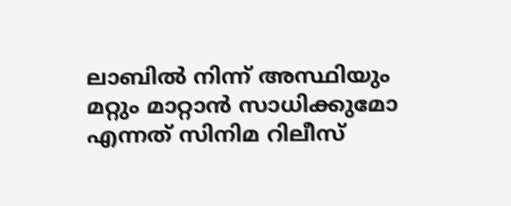ലാബിൽ നിന്ന് അസ്ഥിയും മറ്റും മാറ്റാൻ സാധിക്കുമോ എന്നത് സിനിമ റിലീസ്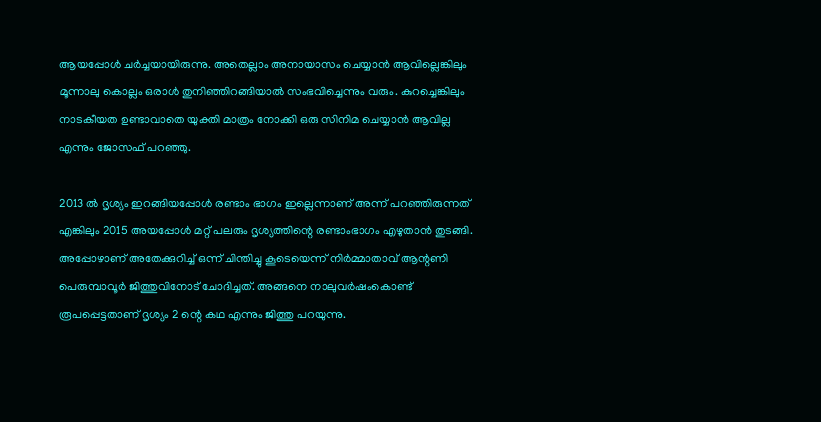ആയപ്പോൾ ചർച്ചയായിരുന്നു. അതെല്ലാം അനായാസം ചെയ്യാൻ ആവില്ലെങ്കിലും മൂന്നാലു കൊല്ലം ഒരാൾ തുനിഞ്ഞിറങ്ങിയാൽ സംഭവിച്ചെന്നും വരും. കുറച്ചെങ്കിലും നാടകീയത ഉണ്ടാവാതെ യുക്തി മാത്രം നോക്കി ഒരു സിനിമ ചെയ്യാൻ ആവില്ല എന്നും ജോസഫ് പറഞ്ഞു.

2013 ൽ ദൃശ്യം ഇറങ്ങിയപ്പോൾ രണ്ടാം ഭാഗം ഇല്ലെന്നാണ് അന്ന് പറഞ്ഞിരുന്നത് എങ്കിലും 2015 അയപ്പോൾ മറ്റ് പലരും ദൃശ്യത്തിന്റെ രണ്ടാംഭാഗം എഴുതാൻ തുടങ്ങി. അപ്പോഴാണ് അതേക്കുറിച്ച് ഒന്ന് ചിന്തിച്ചു കൂടെയെന്ന് നിർമ്മാതാവ് ആന്റണി പെരുമ്പാവൂർ ജിത്തുവിനോട് ചോദിച്ചത്. അങ്ങനെ നാലുവർഷംകൊണ്ട് രൂപപ്പെട്ടതാണ് ദൃശ്യം 2 ന്റെ കഥ എന്നും ജിത്തു പറയുന്നു.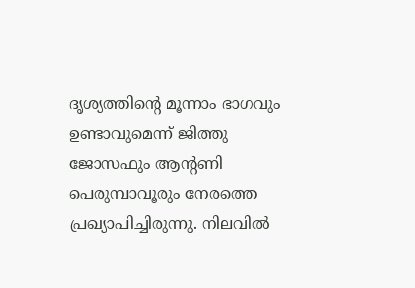ദൃശ്യത്തിന്റെ മൂന്നാം ഭാഗവും ഉണ്ടാവുമെന്ന് ജിത്തു ജോസഫും ആന്റണി പെരുമ്പാവൂരും നേരത്തെ പ്രഖ്യാപിച്ചിരുന്നു. നിലവിൽ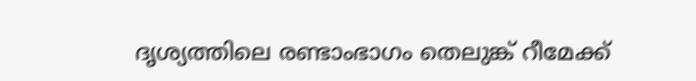ദൃശ്യത്തിലെ രണ്ടാംഭാഗം തെലുങ്ക് റീമേക്ക്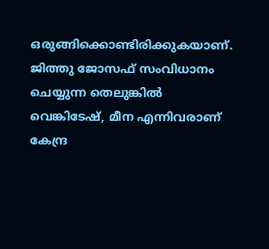ഒരുങ്ങിക്കൊണ്ടിരിക്കുകയാണ്. ജിത്തു ജോസഫ് സംവിധാനം ചെയ്യുന്ന തെലുങ്കിൽ വെങ്കിടേഷ്, മീന എന്നിവരാണ് കേന്ദ്ര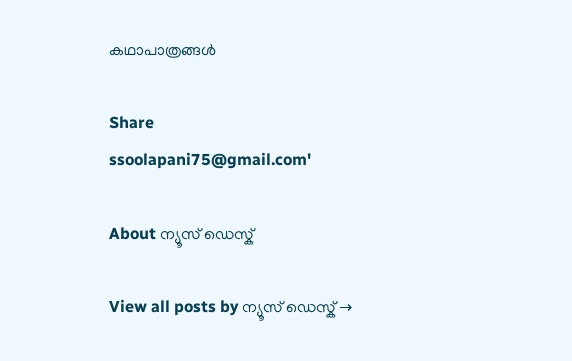കഥാപാത്രങ്ങൾ

Share
ssoolapani75@gmail.com'

About ന്യൂസ് ഡെസ്ക്

View all posts by ന്യൂസ് ഡെസ്ക് →